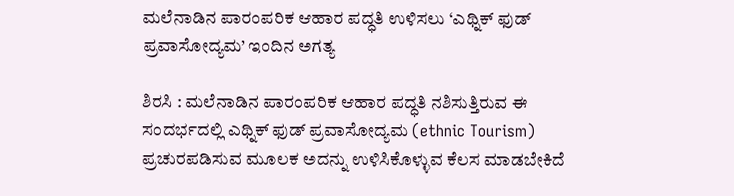ಮಲೆನಾಡಿನ ಪಾರಂಪರಿಕ ಆಹಾರ ಪದ್ಧತಿ ಉಳಿಸಲು ‘ಎಥ್ನಿಕ್‌ ಫುಡ್‌ ಪ್ರವಾಸೋದ್ಯಮ’ ಇಂದಿನ ಅಗತ್ಯ

ಶಿರಸಿ : ಮಲೆನಾಡಿನ ಪಾರಂಪರಿಕ ಆಹಾರ ಪದ್ಧತಿ ನಶಿಸುತ್ತಿರುವ ಈ ಸಂದರ್ಭದಲ್ಲಿ ಎಥ್ನಿಕ್‌ ಫುಡ್‌ ಪ್ರವಾಸೋದ್ಯಮ (ethnic Tourism) ಪ್ರಚುರಪಡಿಸುವ ಮೂಲಕ ಅದನ್ನು ಉಳಿಸಿಕೊಳ್ಳುವ ಕೆಲಸ ಮಾಡಬೇಕಿದೆ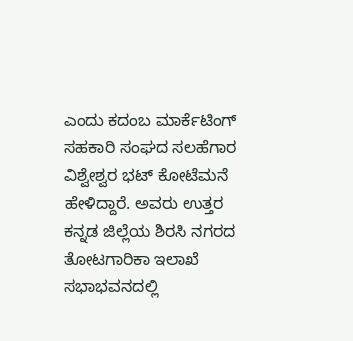ಎಂದು ಕದಂಬ ಮಾರ್ಕೆಟಿಂಗ್ ಸಹಕಾರಿ ಸಂಘದ ಸಲಹೆಗಾರ ವಿಶ್ವೇಶ್ವರ ಭಟ್ ಕೋಟೆಮನೆ ಹೇಳಿದ್ದಾರೆ. ಅವರು ಉತ್ತರ ಕನ್ನಡ ಜಿಲ್ಲೆಯ ಶಿರಸಿ ನಗರದ ತೋಟಗಾರಿಕಾ ಇಲಾಖೆ ಸಭಾಭವನದಲ್ಲಿ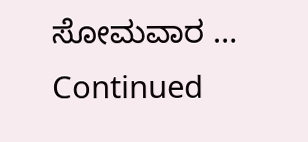ಸೋಮವಾರ … Continued